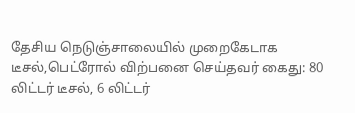தேசிய நெடுஞ்சாலையில் முறைகேடாக டீசல்,பெட்ரோல் விற்பனை செய்தவர் கைது: 80 லிட்டர் டீசல், 6 லிட்டர்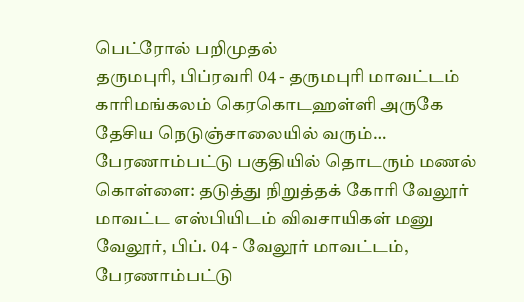பெட்ரோல் பறிமுதல்
தருமபுரி, பிப்ரவரி 04 - தருமபுரி மாவட்டம் காரிமங்கலம் கெரகொடஹள்ளி அருகே தேசிய நெடுஞ்சாலையில் வரும்…
பேரணாம்பட்டு பகுதியில் தொடரும் மணல் கொள்ளை: தடுத்து நிறுத்தக் கோரி வேலூர் மாவட்ட எஸ்பியிடம் விவசாயிகள் மனு
வேலூர், பிப். 04 - வேலூர் மாவட்டம், பேரணாம்பட்டு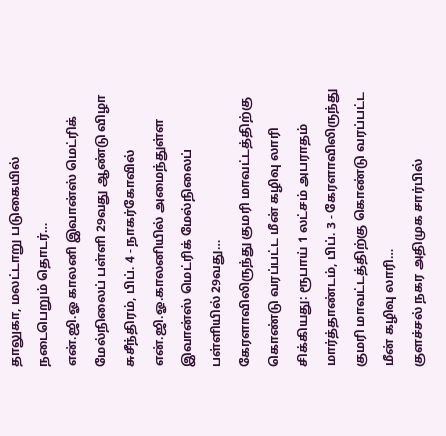தாலுகா, மலட்டாறு படுகையில் நடைபெறும் தொடர்…
என்.ஜி.ஓ காலனி இவான்ஸ் மெட்ரிக் மேல்நிலைப் பள்ளி 29வது ஆண்டு விழா
சுசீந்திரம், பிப். 4 - நாகர்கோவில் என்.ஜி.ஓ.காலனியில் அமைந்துள்ள இவான்ஸ் மெட்ரிக் மேல்நிலைப் பள்ளியில் 29வது…
கேரளாவிலிருந்து குமரி மாவட்டத்திற்கு கொண்டு வரப்பட்ட மீன் கழிவு லாரி சிக்கியது: ரூபாய் 1 லட்சம் அபராதம்
மார்த்தாண்டம், பிப். 3 - கேரளாவிலிருந்து குமரி மாவட்டத்திற்கு கொண்டு வரப்பட்ட மீன் கழிவு லாரி…
குளச்சல் நகர அதிமுக சார்பில்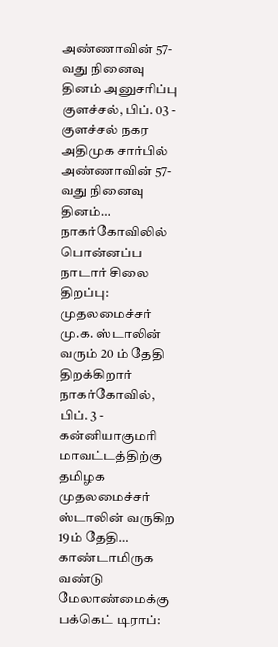அண்ணாவின் 57-வது நினைவு தினம் அனுசரிப்பு
குளச்சல், பிப். 03 - குளச்சல் நகர அதிமுக சார்பில் அண்ணாவின் 57-வது நினைவு தினம்…
நாகர்கோவிலில் பொன்னப்ப நாடார் சிலை திறப்பு: முதலமைச்சர் மு.க. ஸ்டாலின் வரும் 20 ம் தேதி திறக்கிறார்
நாகர்கோவில், பிப். 3 - கன்னியாகுமரி மாவட்டத்திற்கு தமிழக முதலமைச்சர் ஸ்டாலின் வருகிற 19ம் தேதி…
காண்டாமிருக வண்டு மேலாண்மைக்கு பக்கெட் டிராப்: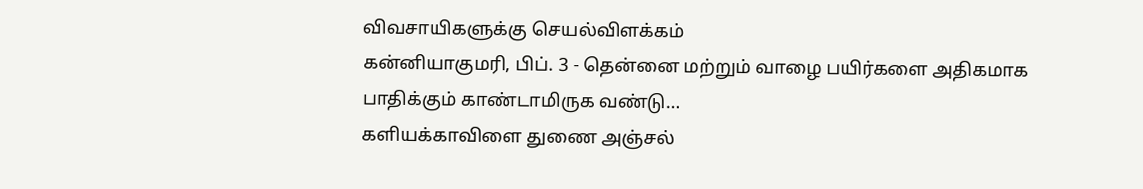விவசாயிகளுக்கு செயல்விளக்கம்
கன்னியாகுமரி, பிப். 3 - தென்னை மற்றும் வாழை பயிர்களை அதிகமாக பாதிக்கும் காண்டாமிருக வண்டு…
களியக்காவிளை துணை அஞ்சல்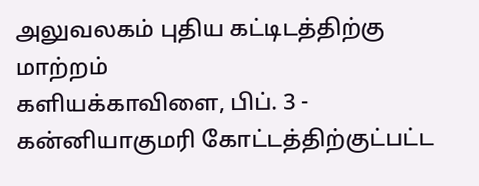அலுவலகம் புதிய கட்டிடத்திற்கு மாற்றம்
களியக்காவிளை, பிப். 3 - கன்னியாகுமரி கோட்டத்திற்குட்பட்ட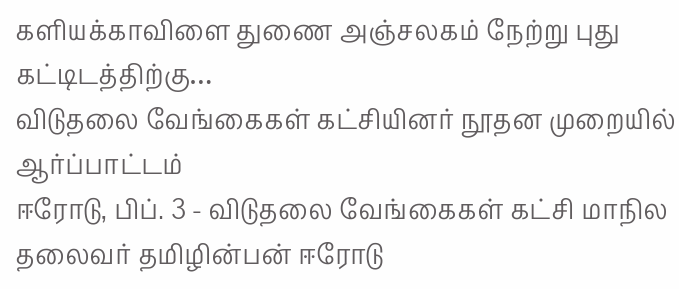களியக்காவிளை துணை அஞ்சலகம் நேற்று புது கட்டிடத்திற்கு…
விடுதலை வேங்கைகள் கட்சியினர் நூதன முறையில் ஆர்ப்பாட்டம்
ஈரோடு, பிப். 3 - விடுதலை வேங்கைகள் கட்சி மாநில தலைவர் தமிழின்பன் ஈரோடு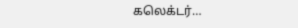கலெக்டர்…